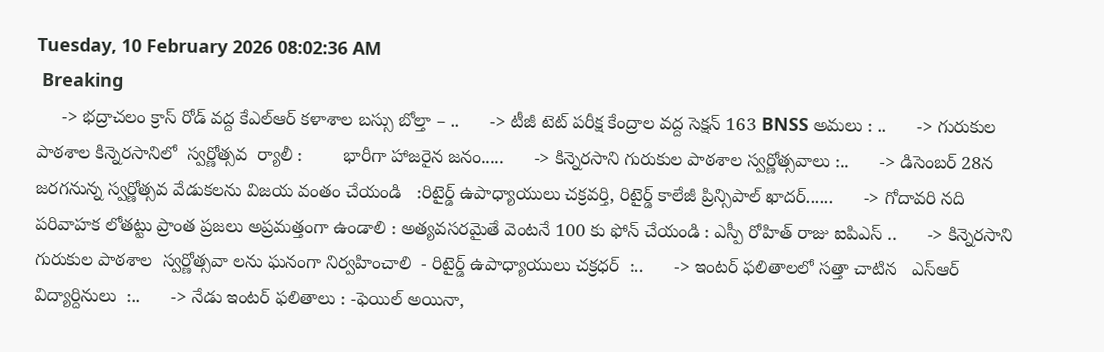Tuesday, 10 February 2026 08:02:36 AM
 Breaking
     -> భద్రాచలం క్రాస్ రోడ్ వద్ద కేఎల్ఆర్ కళాశాల బస్సు బోల్తా – ..      -> టీజీ టెట్ పరీక్ష కేంద్రాల వద్ద సెక్షన్ 163 BNSS అమలు : ..      -> గురుకుల పాఠశాల కిన్నెరసానిలో  స్వర్ణోత్సవ  ర్యాలీ :        భారీగా హాజరైన జనం.....      -> కిన్నెరసాని గురుకుల పాఠశాల స్వర్ణోత్సవాలు :..      -> డిసెంబర్ 28న జరగనున్న స్వర్ణోత్సవ వేడుకలను విజయ వంతం చేయండి   :రిటైర్డ్ ఉపాధ్యాయులు చక్రవర్తి, రిటైర్డ్ కాలేజీ ప్రిన్సిపాల్ ఖాదర్......      -> గోదావరి నది పరివాహక లోతట్టు ప్రాంత ప్రజలు అప్రమత్తంగా ఉండాలి : అత్యవసరమైతే వెంటనే 100 కు ఫోన్ చేయండి : ఎస్పీ రోహిత్ రాజు ఐపిఎస్ ..      -> కిన్నెరసాని గురుకుల పాఠశాల  స్వర్ణోత్సవా లను ఘనంగా నిర్వహించాలి  - రిటైర్డ్ ఉపాధ్యాయులు చక్రధర్  :..      -> ఇంటర్ ఫలితాలలో సత్తా చాటిన   ఎస్ఆర్ విద్యార్దినులు  :..      -> నేడు ఇంటర్ ఫలితాలు : -ఫెయిల్ అయినా,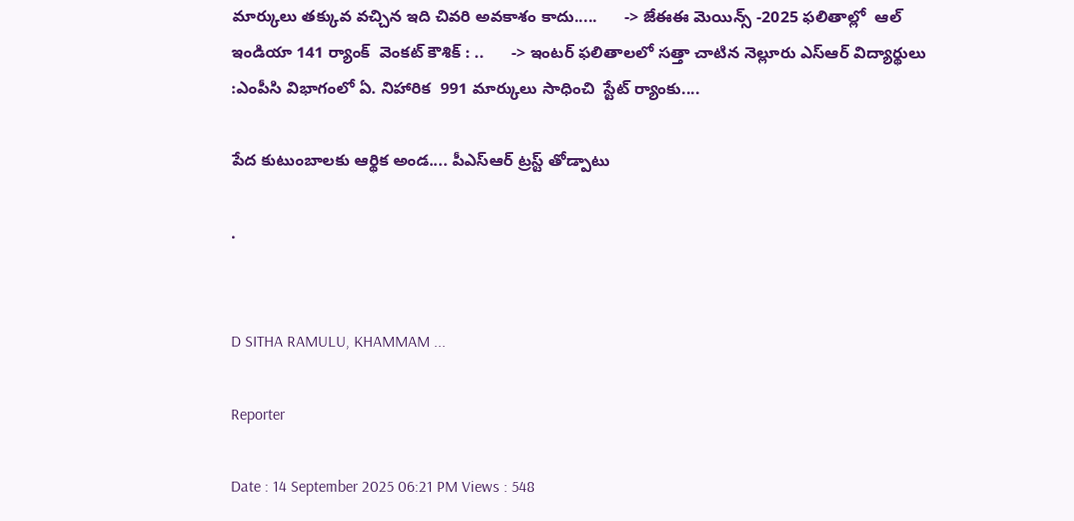మార్కులు తక్కువ వచ్చిన ఇది చివరి అవకాశం కాదు.....      -> జేఈఈ మెయిన్స్ -2025 ఫలితాల్లో  ఆల్ ఇండియా 141 ర్యాంక్  వెంకట్ కౌశిక్ : ..      -> ఇంటర్ ఫలితాలలో సత్తా చాటిన నెల్లూరు ఎస్ఆర్ విద్యార్థులు :ఎంపీసి విభాగంలో ఏ. నిహారిక  991 మార్కులు సాధించి  స్టేట్ ర్యాంకు....

పేద కుటుంబాలకు ఆర్థిక అండ.... పీఎస్ఆర్ ట్రస్ట్ తోడ్పాటు

.


D SITHA RAMULU, KHAMMAM ...

Reporter

Date : 14 September 2025 06:21 PM Views : 548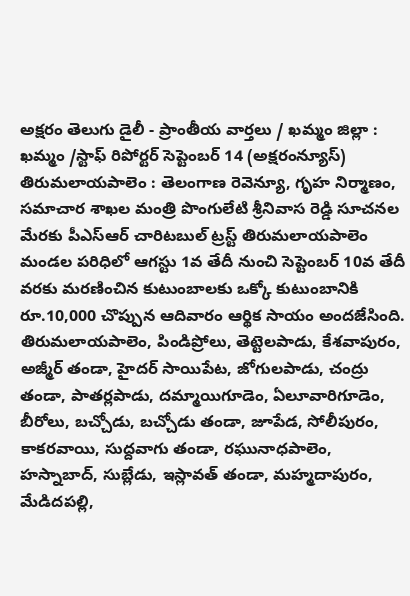అక్షరం తెలుగు డైలీ - ప్రాంతీయ వార్తలు / ఖమ్మం జిల్లా : ఖమ్మం /స్టాఫ్ రిపోర్టర్ సెప్టెంబర్ 14 (అక్షరంన్యూస్) తిరుమలాయపాలెం : తెలంగాణ రెవెన్యూ, గృహ నిర్మాణం, సమాచార శాఖల మంత్రి పొంగులేటి శ్రీనివాస రెడ్డి సూచనల మేరకు పీఎస్ఆర్ చారిటబుల్ ట్రస్ట్ తిరుమలాయపాలెం మండల పరిధిలో ఆగస్టు 1వ తేదీ నుంచి సెప్టెంబర్ 10వ తేదీ వరకు మరణించిన కుటుంబాలకు ఒక్కో కుటుంబానికి రూ.10,000 చొప్పున ఆదివారం ఆర్థిక సాయం అందజేసింది. తిరుమలాయపాలెం, పిండిప్రోలు, తెట్టెలపాడు, కేశవాపురం, అజ్మీర్ తండా, హైదర్ సాయిపేట, జోగులపాడు, చంద్రు తండా, పాతర్లపాడు, దమ్మాయిగూడెం, ఏలూవారిగూడెం, బీరోలు, బచ్చోడు, బచ్చోడు తండా, జూపేడ, సోలీపురం, కాకరవాయి, సుద్దవాగు తండా, రఘునాధపాలెం, హస్నాబాద్, సుబ్లేడు, ఇస్లావత్ తండా, మహ్మదాపురం, మేడిదపల్లి,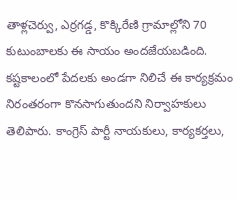తాళ్లచెర్వు, ఎర్రగడ్డ, కొక్కిరేణి గ్రామాల్లోని 70 కుటుంబాలకు ఈ సాయం అందజేయబడింది. కష్టకాలంలో పేదలకు అండగా నిలిచే ఈ కార్యక్రమం నిరంతరంగా కొనసాగుతుందని నిర్వాహకులు తెలిపారు. కాంగ్రెస్ పార్టీ నాయకులు, కార్యకర్తలు,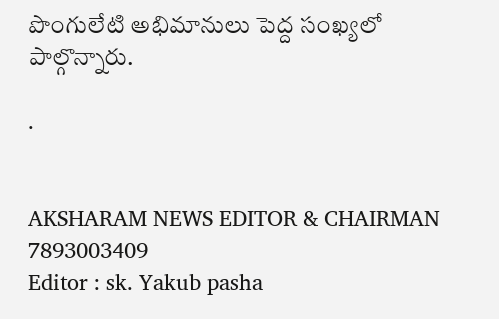పొంగులేటి అభిమానులు పెద్ద సంఖ్యలో పాల్గొన్నారు.

.


AKSHARAM NEWS EDITOR & CHAIRMAN
7893003409
Editor : sk. Yakub pasha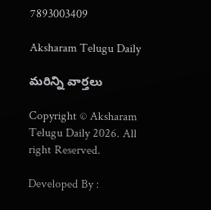7893003409

Aksharam Telugu Daily

మరిన్ని వార్తలు

Copyright © Aksharam Telugu Daily 2026. All right Reserved.

Developed By :